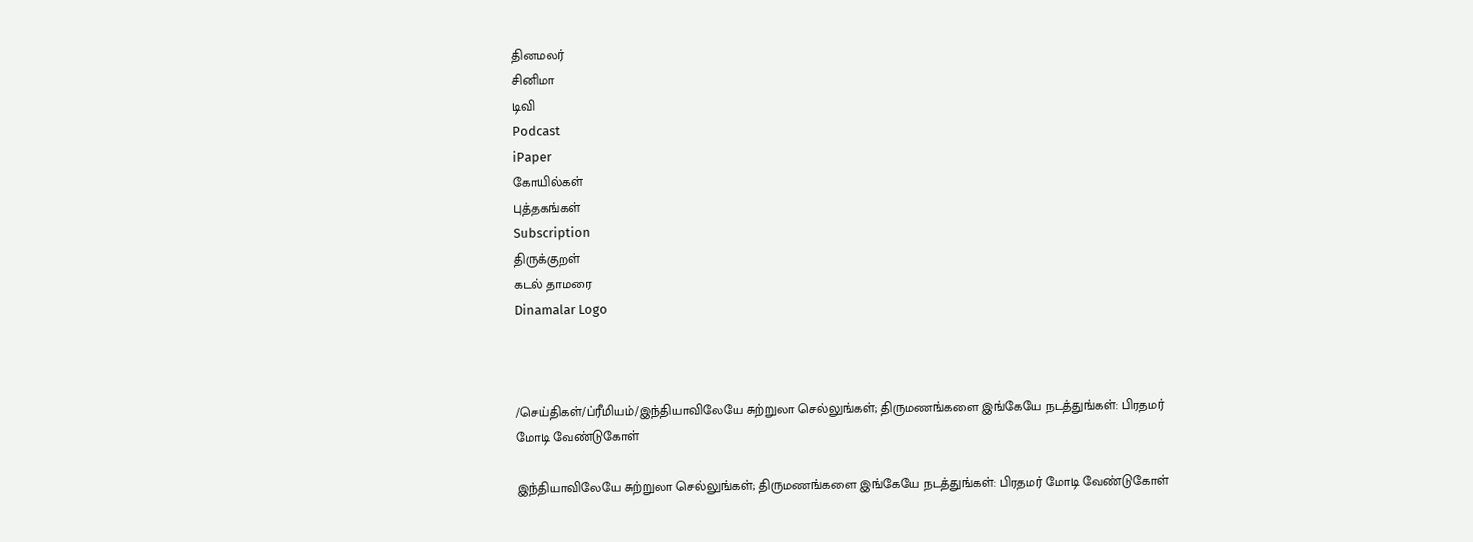தினமலர்
சினிமா
டிவி
Podcast
iPaper
கோயில்கள்
புத்தகங்கள்
Subscription
திருக்குறள்
கடல் தாமரை
Dinamalar Logo



/செய்திகள்/ப்ரீமியம்/இந்தியாவிலேயே சுற்றுலா செல்லுங்கள்; திருமணங்களை இங்கேயே நடத்துங்கள்: பிரதமர் மோடி வேண்டுகோள்

இந்தியாவிலேயே சுற்றுலா செல்லுங்கள்; திருமணங்களை இங்கேயே நடத்துங்கள்: பிரதமர் மோடி வேண்டுகோள்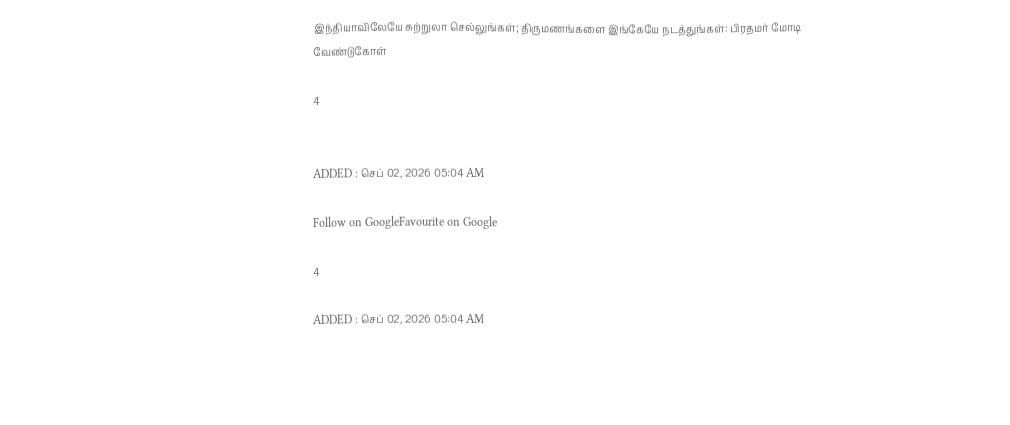இந்தியாவிலேயே சுற்றுலா செல்லுங்கள்; திருமணங்களை இங்கேயே நடத்துங்கள்: பிரதமர் மோடி வேண்டுகோள்

4


ADDED : செப் 02, 2026 05:04 AM

Follow on GoogleFavourite on Google

4

ADDED : செப் 02, 2026 05:04 AM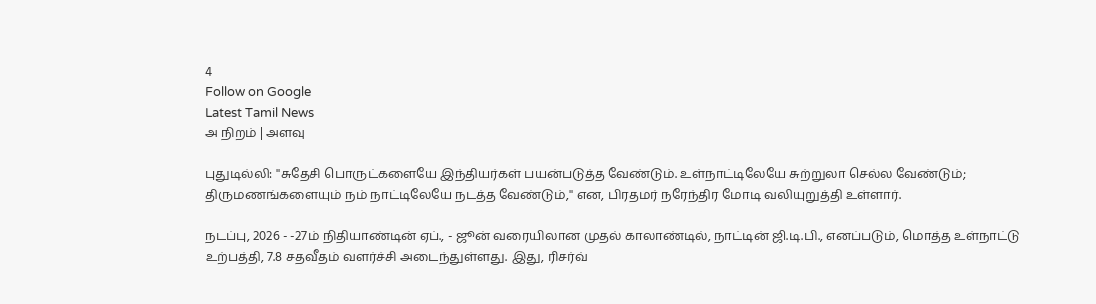4
Follow on Google
Latest Tamil News
அ நிறம் | அளவு

புதுடில்லி: ''சுதேசி பொருட்களையே இந்தியர்கள் பயன்படுத்த வேண்டும். உள்நாட்டிலேயே சுற்றுலா செல்ல வேண்டும்; திருமணங்களையும் நம் நாட்டிலேயே நடத்த வேண்டும்,'' என, பிரதமர் நரேந்திர மோடி வலியுறுத்தி உள்ளார்.

நடப்பு, 2026 - -27ம் நிதியாண்டின் ஏப்., - ஜூன் வரையிலான முதல் காலாண்டில், நாட்டின் ஜி.டி.பி., எனப்படும், மொத்த உள்நாட்டு உற்பத்தி, 7.8 சதவீதம் வளர்ச்சி அடைந்துள்ளது. இது, ரிசர்வ்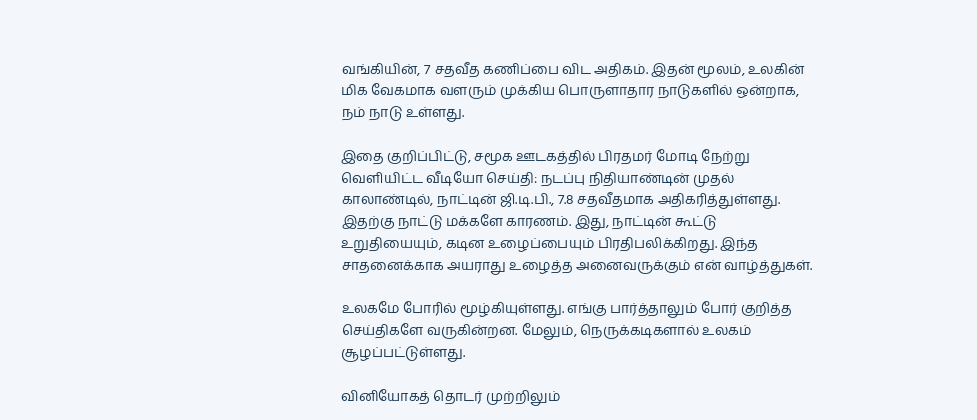வங்கியின், 7 சதவீத கணிப்பை விட அதிகம். இதன் மூலம், உலகின் மிக வேகமாக வளரும் முக்கிய பொருளாதார நாடுகளில் ஒன்றாக, நம் நாடு உள்ளது.

இதை குறிப்பிட்டு, சமூக ஊடகத்தில் பிரதமர் மோடி நேற்று வெளியிட்ட வீடியோ செய்தி: நடப்பு நிதியாண்டின் முதல் காலாண்டில், நாட்டின் ஜி.டி.பி., 7.8 சதவீதமாக அதிகரித்துள்ளது. இதற்கு நாட்டு மக்களே காரணம். இது, நாட்டின் கூட்டு உறுதியையும், கடின உழைப்பையும் பிரதிபலிக்கிறது. இந்த சாதனைக்காக அயராது உழைத்த அனைவருக்கும் என் வாழ்த்துகள்.

உலகமே போரில் மூழ்கியுள்ளது. எங்கு பார்த்தாலும் போர் குறித்த செய்திகளே வருகின்றன. மேலும், நெருக்கடிகளால் உலகம் சூழப்பட்டுள்ளது.

வினியோகத் தொடர் முற்றிலும்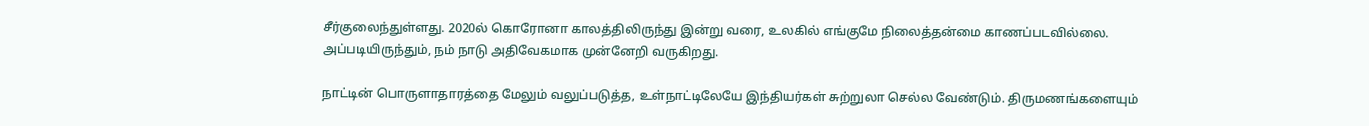சீர்குலைந்துள்ளது. 2020ல் கொரோனா காலத்திலிருந்து இன்று வரை, உலகில் எங்குமே நிலைத்தன்மை காணப்படவில்லை. அப்படியிருந்தும், நம் நாடு அதிவேகமாக முன்னேறி வருகிறது.

நாட்டின் பொருளாதாரத்தை மேலும் வலுப்படுத்த, உள்நாட்டிலேயே இந்தியர்கள் சுற்றுலா செல்ல வேண்டும். திருமணங்களையும்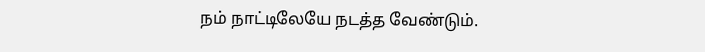நம் நாட்டிலேயே நடத்த வேண்டும்.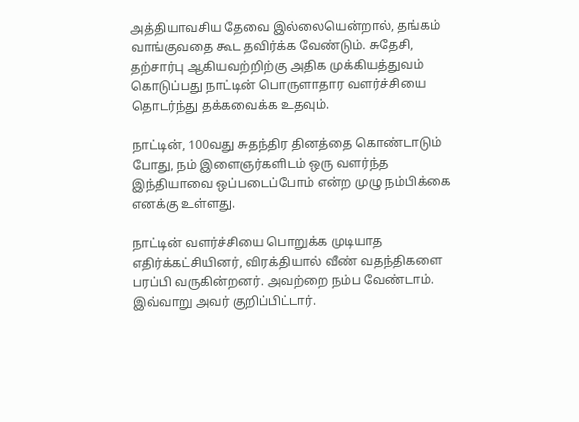அத்தியாவசிய தேவை இல்லையென்றால், தங்கம் வாங்குவதை கூட தவிர்க்க வேண்டும். சுதேசி, தற்சார்பு ஆகியவற்றிற்கு அதிக முக்கியத்துவம் கொடுப்பது நாட்டின் பொருளாதார வளர்ச்சியை தொடர்ந்து தக்கவைக்க உதவும்.

நாட்டின், 100வது சுதந்திர தினத்தை கொண்டாடும் போது, நம் இளைஞர்களிடம் ஒரு வளர்ந்த இந்தியாவை ஒப்படைப்போம் என்ற முழு நம்பிக்கை எனக்கு உள்ளது.

நாட்டின் வளர்ச்சியை பொறுக்க முடியாத எதிர்க்கட்சியினர், விரக்தியால் வீண் வதந்திகளை பரப்பி வருகின்றனர். அவற்றை நம்ப வேண்டாம். இவ்வாறு அவர் குறிப்பிட்டார்.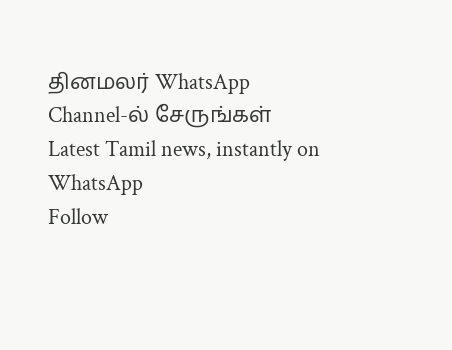தினமலர் WhatsApp Channel-ல் சேருங்கள்
Latest Tamil news, instantly on WhatsApp
Follow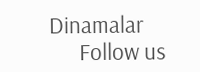Dinamalar
      Follow us